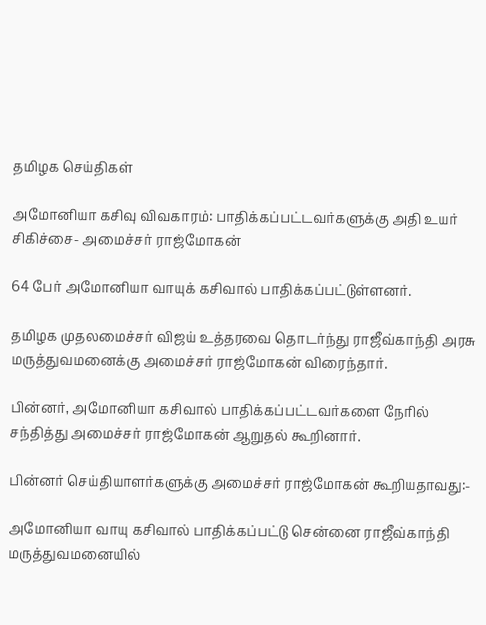தமிழக செய்திகள்

அமோனியா கசிவு விவகாரம்: பாதிக்கப்பட்டவர்களுக்கு அதி உயர் சிகிச்சை- அமைச்சர் ராஜ்மோகன்

64 பேர் அமோனியா வாயுக் கசிவால் பாதிக்கப்பட்டுள்ளனர்.

தமிழக முதலமைச்சர் விஜய் உத்தரவை தொடர்ந்து ராஜீவ்காந்தி அரசு மருத்துவமனைக்கு அமைச்சர் ராஜ்மோகன் விரைந்தார்.

பின்னர், அமோனியா கசிவால் பாதிக்கப்பட்டவர்களை நேரில் சந்தித்து அமைச்சர் ராஜ்மோகன் ஆறுதல் கூறினார்.

பின்னர் செய்தியாளர்களுக்கு அமைச்சர் ராஜ்மோகன் கூறியதாவது:-

அமோனியா வாயு கசிவால் பாதிக்கப்பட்டு சென்னை ராஜீவ்காந்தி மருத்துவமனையில்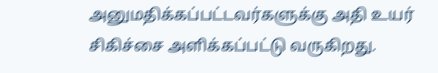அனுமதிக்கப்பட்டவர்களுக்கு அதி உயர் சிகிச்சை அளிக்கப்பட்டு வருகிறது.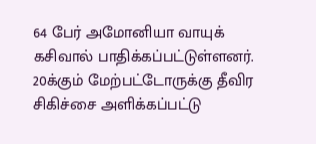64 பேர் அமோனியா வாயுக் கசிவால் பாதிக்கப்பட்டுள்ளனர். 20க்கும் மேற்பட்டோருக்கு தீவிர சிகிச்சை அளிக்கப்பட்டு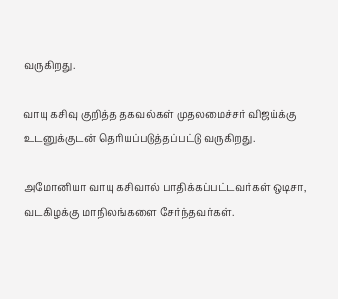வருகிறது.

வாயு கசிவு குறித்த தகவல்கள் முதலமைச்சர் விஜய்க்கு உடனுக்குடன் தெரியப்படுத்தப்பட்டு வருகிறது.

அமோனியா வாயு கசிவால் பாதிக்கப்பட்டவர்கள் ஒடிசா, வடகிழக்கு மாநிலங்களை சேர்ந்தவர்கள்.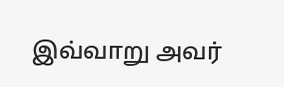இவ்வாறு அவர்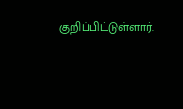குறிப்பிட்டுள்ளார்.